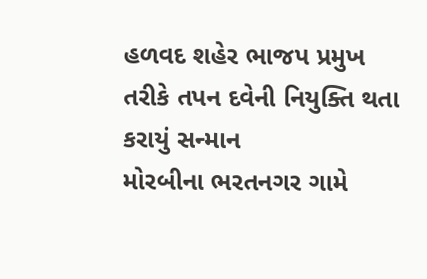હળવદ શહેર ભાજપ પ્રમુખ તરીકે તપન દવેની નિયુક્તિ થતા કરાયું સન્માન
મોરબીના ભરતનગર ગામે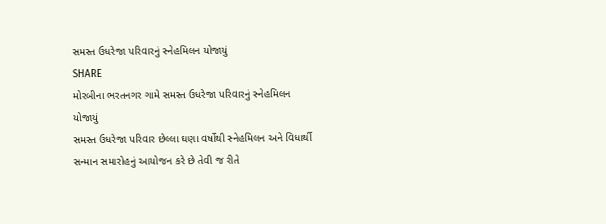સમસ્ત ઉધરેજા પરિવારનું સ્નેહમિલન યોજાયું
SHARE
મોરબીના ભરતનગર ગામે સમસ્ત ઉધરેજા પરિવારનું સ્નેહમિલન યોજાયું
સમસ્ત ઉધરેજા પરિવાર છેલ્લા ઘણા વર્ષોથી સ્નેહમિલન અને વિધાર્થી સન્માન સમારોહનું આયોજન કરે છે તેવી જ રીતે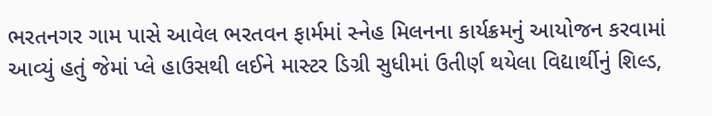ભરતનગર ગામ પાસે આવેલ ભરતવન ફાર્મમાં સ્નેહ મિલનના કાર્યક્રમનું આયોજન કરવામાં આવ્યું હતું જેમાં પ્લે હાઉસથી લઈને માસ્ટર ડિગ્રી સુધીમાં ઉતીર્ણ થયેલા વિદ્યાર્થીનું શિલ્ડ,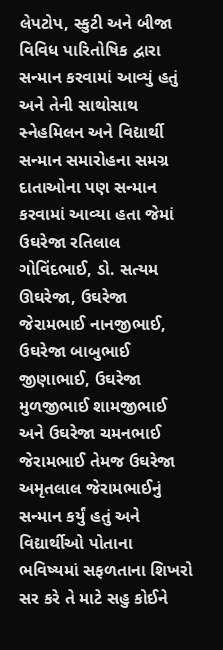લેપટોપ, સ્કુટી અને બીજા વિવિધ પારિતોષિક દ્વારા સન્માન કરવામાં આવ્યું હતું અને તેની સાથોસાથ સ્નેહમિલન અને વિદ્યાર્થી સન્માન સમારોહના સમગ્ર દાતાઓના પણ સન્માન કરવામાં આવ્યા હતા જેમાં ઉઘરેજા રતિલાલ ગોવિંદભાઈ, ડો. સત્યમ ઊઘરેજા, ઉઘરેજા જેરામભાઈ નાનજીભાઈ, ઉઘરેજા બાબુભાઈ જીણાભાઈ, ઉઘરેજા મુળજીભાઈ શામજીભાઈ અને ઉઘરેજા ચમનભાઈ જેરામભાઈ તેમજ ઉઘરેજા અમૃતલાલ જેરામભાઈનું સન્માન કર્યું હતું અને વિદ્યાર્થીઓ પોતાના ભવિષ્યમાં સફળતાના શિખરો સર કરે તે માટે સહુ કોઈને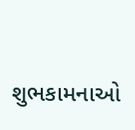શુભકામનાઓ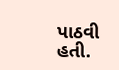પાઠવી હતી.